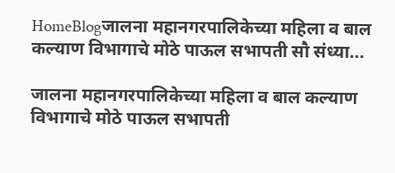HomeBlogजालना महानगरपालिकेच्या महिला व बाल कल्याण विभागाचे मोठे पाऊल सभापती सौ संध्या...

जालना महानगरपालिकेच्या महिला व बाल कल्याण विभागाचे मोठे पाऊल सभापती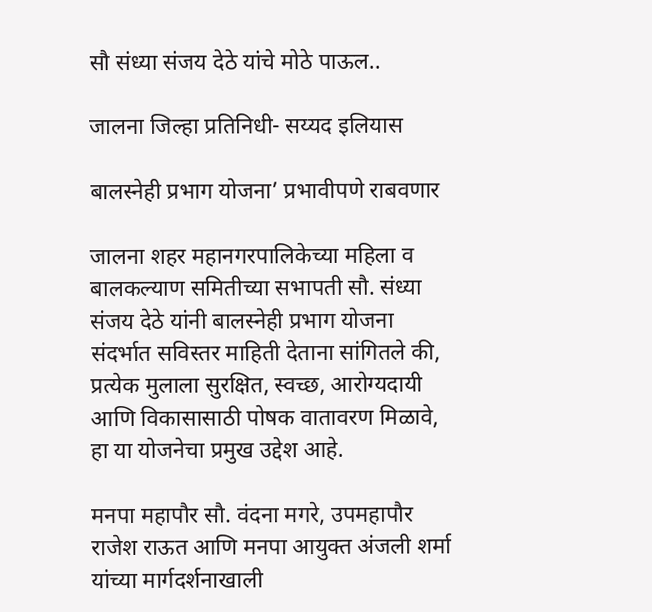सौ संध्या संजय देठे यांचे मोठे पाऊल..

जालना जिल्हा प्रतिनिधी- सय्यद इलियास

बालस्नेही प्रभाग योजना’ प्रभावीपणे राबवणार

जालना शहर महानगरपालिकेच्या महिला व बालकल्याण समितीच्या सभापती सौ. संध्या संजय देठे यांनी बालस्नेही प्रभाग योजना संदर्भात सविस्तर माहिती देताना सांगितले की, प्रत्येक मुलाला सुरक्षित, स्वच्छ, आरोग्यदायी आणि विकासासाठी पोषक वातावरण मिळावे, हा या योजनेचा प्रमुख उद्देश आहे.

मनपा महापौर सौ. वंदना मगरे, उपमहापौर राजेश राऊत आणि मनपा आयुक्त अंजली शर्मा यांच्या मार्गदर्शनाखाली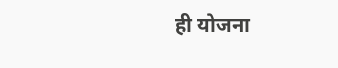ही योजना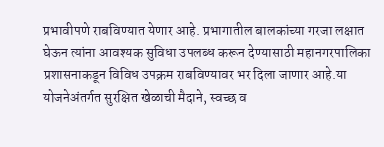प्रभावीपणे राबविण्यात येणार आहे. प्रभागातील बालकांच्या गरजा लक्षात घेऊन त्यांना आवश्यक सुविधा उपलब्ध करून देण्यासाठी महानगरपालिका प्रशासनाकडून विविध उपक्रम राबविण्यावर भर दिला जाणार आहे.या योजनेअंतर्गत सुरक्षित खेळाची मैदाने, स्वच्छ व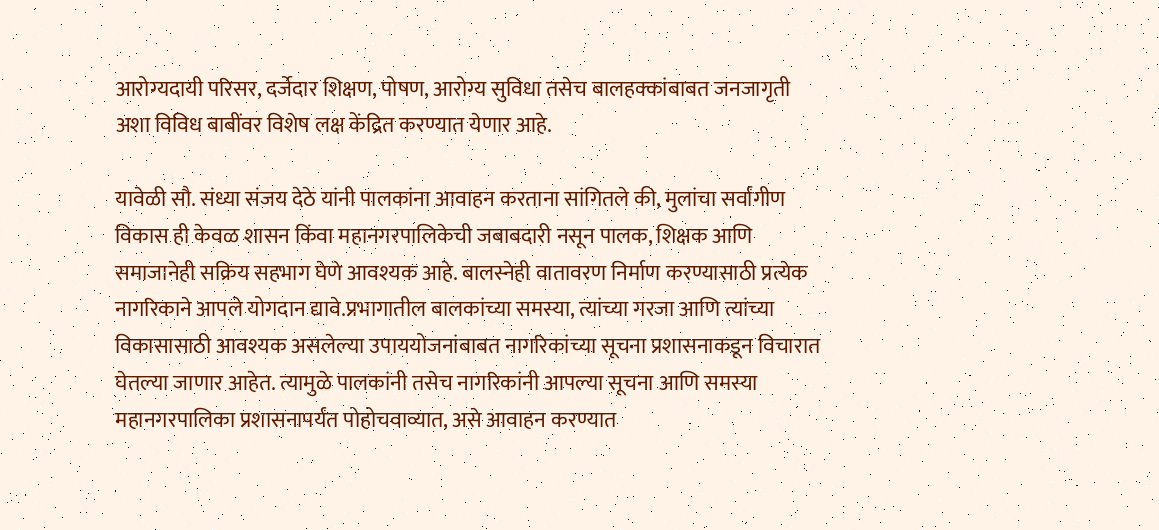आरोग्यदायी परिसर, दर्जेदार शिक्षण, पोषण, आरोग्य सुविधा तसेच बालहक्कांबाबत जनजागृती अशा विविध बाबींवर विशेष लक्ष केंद्रित करण्यात येणार आहे.

यावेळी सौ. संध्या संजय देठे यांनी पालकांना आवाहन करताना सांगितले की, मुलांचा सर्वांगीण विकास ही केवळ शासन किंवा महानगरपालिकेची जबाबदारी नसून पालक, शिक्षक आणि समाजानेही सक्रिय सहभाग घेणे आवश्यक आहे. बालस्नेही वातावरण निर्माण करण्यासाठी प्रत्येक नागरिकाने आपले योगदान द्यावे.प्रभागातील बालकांच्या समस्या, त्यांच्या गरजा आणि त्यांच्या विकासासाठी आवश्यक असलेल्या उपाययोजनांबाबत नागरिकांच्या सूचना प्रशासनाकडून विचारात घेतल्या जाणार आहेत. त्यामुळे पालकांनी तसेच नागरिकांनी आपल्या सूचना आणि समस्या महानगरपालिका प्रशासनापर्यंत पोहोचवाव्यात, असे आवाहन करण्यात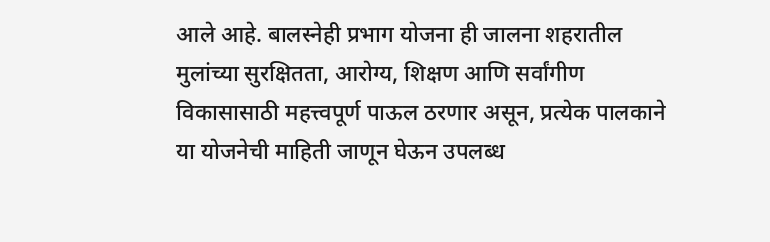आले आहे. बालस्नेही प्रभाग योजना ही जालना शहरातील मुलांच्या सुरक्षितता, आरोग्य, शिक्षण आणि सर्वांगीण विकासासाठी महत्त्वपूर्ण पाऊल ठरणार असून, प्रत्येक पालकाने या योजनेची माहिती जाणून घेऊन उपलब्ध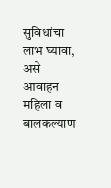सुविधांचा लाभ घ्यावा, असे आवाहन महिला व बालकल्याण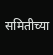समितीच्या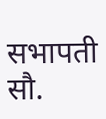सभापती सौ.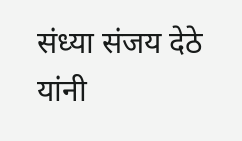संध्या संजय देठे यांनी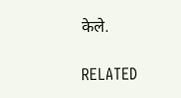केले.

RELATED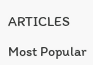ARTICLES

Most Popular